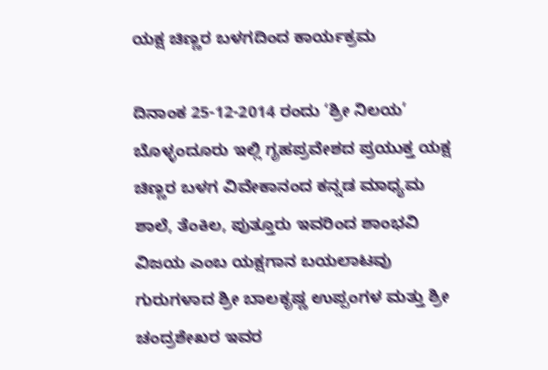ಯಕ್ಷ ಚಿಣ್ಣರ ಬಳಗದಿಂದ ಕಾರ್ಯಕ್ರಮ

ದಿನಾಂಕ 25-12-2014 ರಂದು ‘ಶ್ರೀ ನಿಲಯ’ ಬೊಳ್ಳಂದೂರು ಇಲ್ಲಿ ಗೃಹಪ್ರವೇಶದ ಪ್ರಯುಕ್ತ ಯಕ್ಷ ಚಿಣ್ಣರ ಬಳಗ ವಿವೇಕಾನಂದ ಕನ್ನಡ ಮಾಧ್ಯಮ ಶಾಲೆ, ತೆಂಕಿಲ, ಪುತ್ತೂರು ಇವರಿಂದ ಶಾಂಭವಿ ವಿಜಯ ಎಂಬ ಯಕ್ಷಗಾನ ಬಯಲಾಟವು ಗುರುಗಳಾದ ಶ್ರೀ ಬಾಲಕೃಷ್ಣ ಉಪ್ಪಂಗಳ ಮತ್ತು ಶ್ರೀ ಚಂದ್ರಶೇಖರ ಇವರ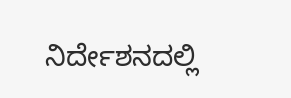ನಿರ್ದೇಶನದಲ್ಲಿ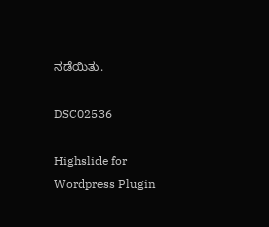ನಡೆಯಿತು.

DSC02536

Highslide for Wordpress Plugin